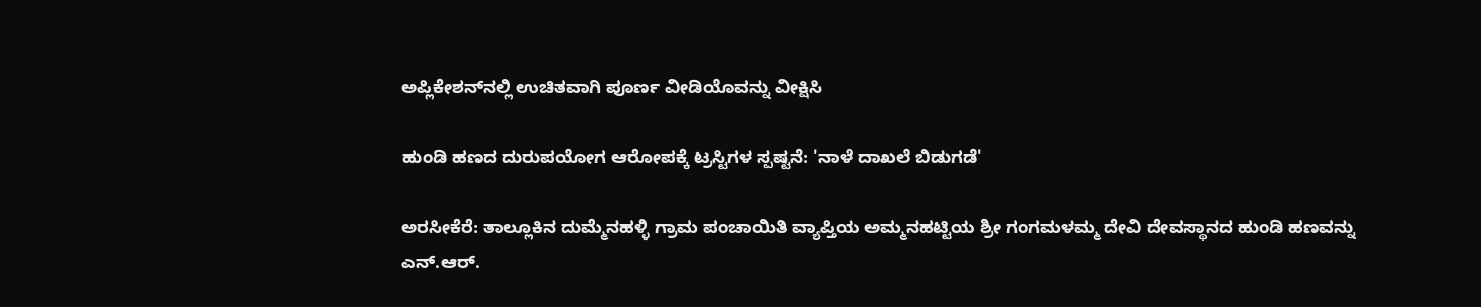ಅಪ್ಲಿಕೇಶನ್‌ನಲ್ಲಿ ಉಚಿತವಾಗಿ ಪೂರ್ಣ ವೀಡಿಯೊವನ್ನು ವೀಕ್ಷಿಸಿ

ಹುಂಡಿ ಹಣದ ದುರುಪಯೋಗ ಆರೋಪಕ್ಕೆ ಟ್ರಸ್ಟಿಗಳ ಸ್ಪಷ್ಟನೆ: 'ನಾಳೆ ದಾಖಲೆ ಬಿಡುಗಡೆ'

ಅರಸೀಕೆರೆ: ತಾಲ್ಲೂಕಿನ ದುಮ್ಮೆನಹಳ್ಳಿ ಗ್ರಾಮ ಪಂಚಾಯಿತಿ ವ್ಯಾಪ್ತಿಯ ಅಮ್ಮನಹಟ್ಟಿಯ ಶ್ರೀ ಗಂಗಮಳಮ್ಮ ದೇವಿ ದೇವಸ್ಥಾನದ ಹುಂಡಿ ಹಣವನ್ನು ಎನ್.ಆರ್.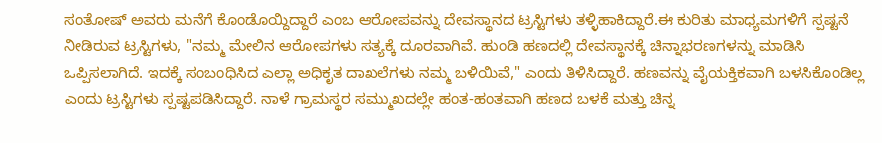ಸಂತೋಷ್ ಅವರು ಮನೆಗೆ ಕೊಂಡೊಯ್ದಿದ್ದಾರೆ ಎಂಬ ಆರೋಪವನ್ನು ದೇವಸ್ಥಾನದ ಟ್ರಸ್ಟಿಗಳು ತಳ್ಳಿಹಾಕಿದ್ದಾರೆ.ಈ ಕುರಿತು ಮಾಧ್ಯಮಗಳಿಗೆ ಸ್ಪಷ್ಟನೆ ನೀಡಿರುವ ಟ್ರಸ್ಟಿಗಳು, "ನಮ್ಮ ಮೇಲಿನ ಆರೋಪಗಳು ಸತ್ಯಕ್ಕೆ ದೂರವಾಗಿವೆ. ಹುಂಡಿ ಹಣದಲ್ಲಿ ದೇವಸ್ಥಾನಕ್ಕೆ ಚಿನ್ನಾಭರಣಗಳನ್ನು ಮಾಡಿಸಿ ಒಪ್ಪಿಸಲಾಗಿದೆ. ಇದಕ್ಕೆ ಸಂಬಂಧಿಸಿದ ಎಲ್ಲಾ ಅಧಿಕೃತ ದಾಖಲೆಗಳು ನಮ್ಮ ಬಳಿಯಿವೆ," ಎಂದು ತಿಳಿಸಿದ್ದಾರೆ. ಹಣವನ್ನು ವೈಯಕ್ತಿಕವಾಗಿ ಬಳಸಿಕೊಂಡಿಲ್ಲ ಎಂದು ಟ್ರಸ್ಟಿಗಳು ಸ್ಪಷ್ಟಪಡಿಸಿದ್ದಾರೆ. ನಾಳೆ ಗ್ರಾಮಸ್ಥರ ಸಮ್ಮುಖದಲ್ಲೇ ಹಂತ-ಹಂತವಾಗಿ ಹಣದ ಬಳಕೆ ಮತ್ತು ಚಿನ್ನ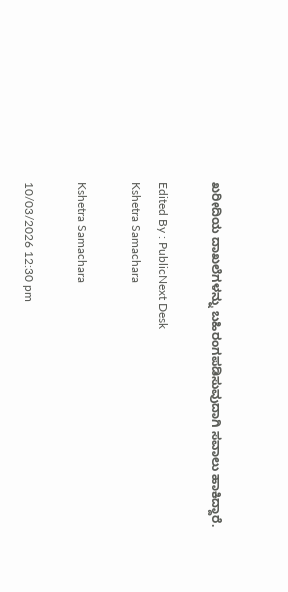ಖರೀದಿಯ ದಾಖಲೆಗಳನ್ನು ಬಹಿರಂಗಪಡಿಸುವುದಾಗಿ ಸವಾಲು ಹಾಕಿದ್ದಾರೆ.

Edited By : PublicNext Desk
Kshetra Samachara

Kshetra Samachara

10/03/2026 12:30 pm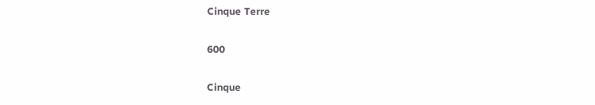Cinque Terre

600

Cinque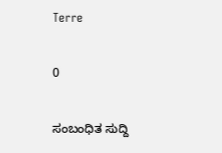Terre

0

ಸಂಬಂಧಿತ ಸುದ್ದಿ